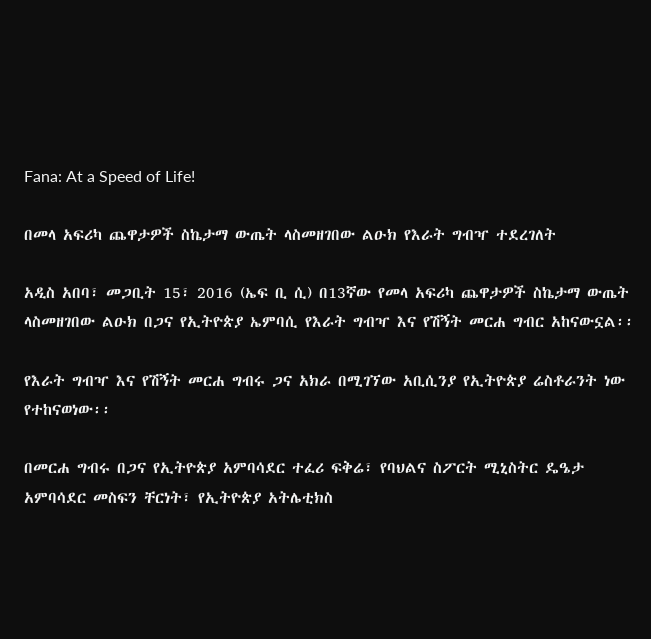Fana: At a Speed of Life!

በመላ አፍሪካ ጨዋታዎች ስኬታማ ውጤት ላስመዘገበው ልዑክ የእራት ግብዣ ተደረገለት

አዲስ አበባ፣ መጋቢት 15፣ 2016 (ኤፍ ቢ ሲ) በ13ኛው የመላ አፍሪካ ጨዋታዎች ስኬታማ ውጤት ላስመዘገበው ልዑክ በጋና የኢትዮጵያ ኤምባሲ የእራት ግብዣ እና የሽኝት መርሐ ግብር አከናውኗል፡፡

የእራት ግብዣ እና የሽኝት መርሐ ግብሩ ጋና አክራ በሚገኘው አቢሲንያ የኢትዮጵያ ሬስቶራንት ነው የተከናወነው፡፡

በመርሐ ግብሩ በጋና የኢትዮጵያ አምባሳደር ተፈሪ ፍቅሬ፣ የባህልና ስፖርት ሚኒስትር ዴዔታ አምባሳደር መስፍን ቸርነት፣ የኢትዮጵያ አትሌቲክስ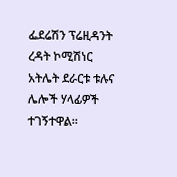ፌደሬሽን ፕሬዚዳንት ረዳት ኮሚሽነር አትሌት ደራርቱ ቱሉና ሌሎች ሃላፊዎች ተገኝተዋል።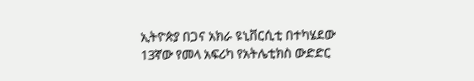ኢትዮጵያ በጋና አክራ ዩኒቨርሲቲ በተካሄደው 13ኛው የመላ አፍሪካ የአትሌቲክስ ውድድር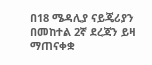በ18 ሜዳሊያ ናይጄሪያን በመከተል 2ኛ ደረጃን ይዛ ማጠናቀቋ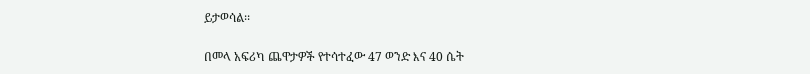ይታወሳል፡፡

በመላ አፍሪካ ጨዋታዎች የተሳተፈው 47 ወንድ እና 40 ሴት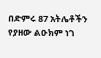በድምሩ 87 አትሌቶችን የያዘው ልዑክም ነገ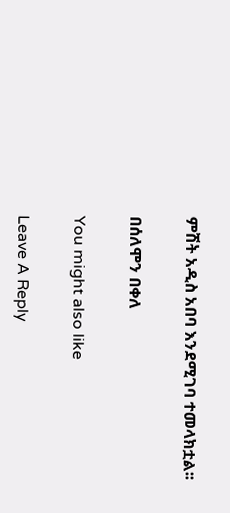ምሽት አዲስ አበባ እንደሚገባ ተመላክቷል፡፡

በሰለሞን በቀለ

You might also like

Leave A Reply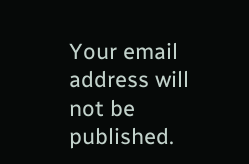Your email address will not be published.